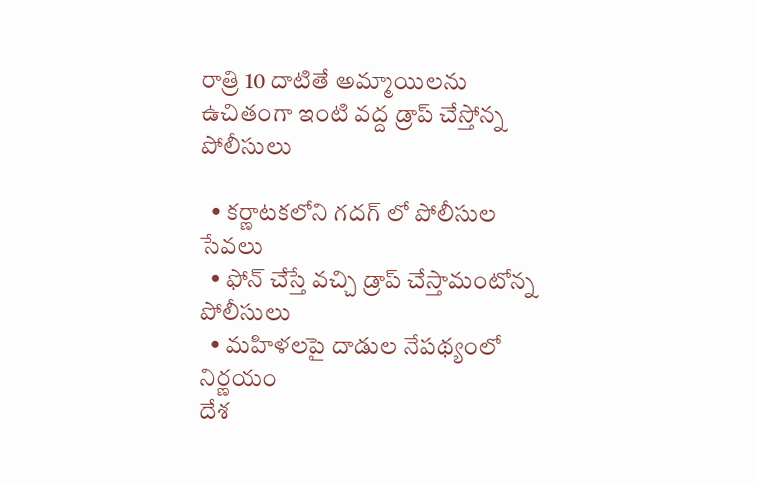రాత్రి 10 దాటితే అమ్మాయిలను ఉచితంగా ఇంటి వద్ద డ్రాప్ చేస్తోన్న పోలీసులు

  • కర్ణాటకలోని గదగ్ లో పోలీసుల సేవలు
  • ఫోన్ చేస్తే వచ్చి డ్రాప్ చేస్తామంటోన్న పోలీసులు
  • మహిళలపై దాడుల నేపథ్యంలో నిర్ణయం
దేశ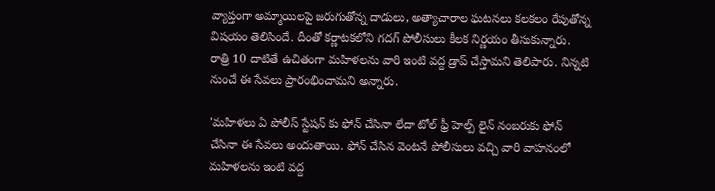వ్యాప్తంగా అమ్మాయిలపై జరుగుతోన్న దాడులు, అత్యాచారాల ఘటనలు కలకలం రేపుతోన్న విషయం తెలిసిందే. దీంతో కర్ణాటకలోని గదగ్ పోలీసులు కీలక నిర్ణయం తీసుకున్నారు. రాత్రి 10 దాటితే ఉచితంగా మహిళలను వారి ఇంటి వద్ద డ్రాప్ చేస్తామని తెలిపారు. నిన్నటి నుంచే ఈ సేవలు ప్రారంభించామని అన్నారు.

'మహిళలు ఏ పోలీస్ స్టేషన్ కు ఫోన్ చేసినా లేదా టోల్ ఫ్రీ హెల్ప్ లైన్ నంబరుకు ఫోన్ చేసినా ఈ సేవలు అందుతాయి. ఫోన్ చేసిన వెంటనే పోలీసులు వచ్చి వారి వాహనంలో మహిళలను ఇంటి వద్ద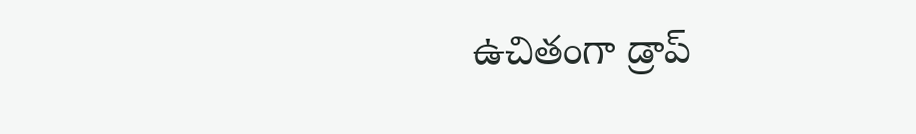ఉచితంగా డ్రాప్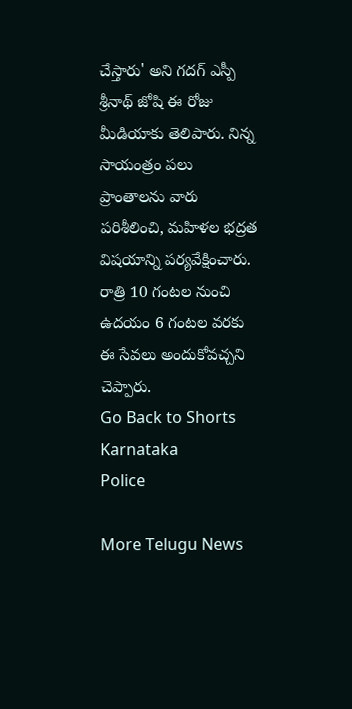చేస్తారు' అని గదగ్ ఎస్పీ శ్రీనాథ్ జోషి ఈ రోజు మీడియాకు తెలిపారు. నిన్న సాయంత్రం పలు ప్రాంతాలను వారు పరిశీలించి, మహిళల భద్రత విషయాన్ని పర్యవేక్షించారు. రాత్రి 10 గంటల నుంచి ఉదయం 6 గంటల వరకు ఈ సేవలు అందుకోవచ్చని చెప్పారు.
Go Back to Shorts
Karnataka
Police

More Telugu News